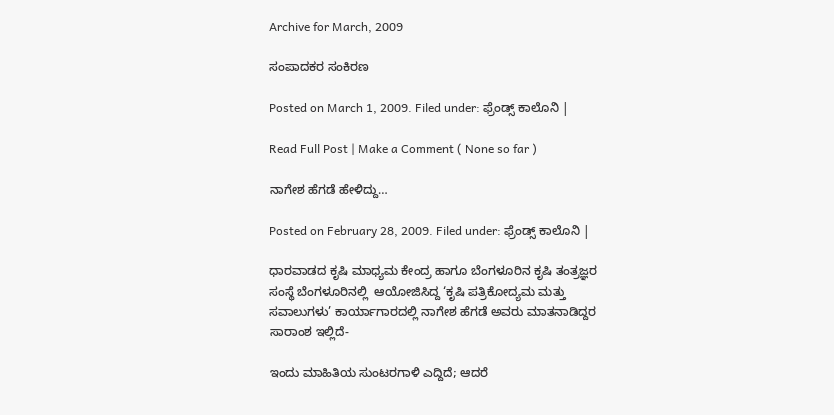Archive for March, 2009

ಸಂಪಾದಕರ ಸಂಕಿರಣ

Posted on March 1, 2009. Filed under: ಫ್ರೆಂಡ್ಸ್ ಕಾಲೊನಿ |

Read Full Post | Make a Comment ( None so far )

ನಾಗೇಶ ಹೆಗಡೆ ಹೇಳಿದ್ದು…

Posted on February 28, 2009. Filed under: ಫ್ರೆಂಡ್ಸ್ ಕಾಲೊನಿ |

ಧಾರವಾಡದ ಕೃಷಿ ಮಾಧ್ಯಮ ಕೇಂದ್ರ ಹಾಗೂ ಬೆಂಗಳೂರಿನ ಕೃಷಿ ತಂತ್ರಜ್ಞರ ಸಂಸ್ಥೆ ಬೆಂಗಳೂರಿನಲ್ಲಿ  ಆಯೋಜಿಸಿದ್ದ ‘ಕೃಷಿ ಪತ್ರಿಕೋದ್ಯಮ ಮತ್ತು ಸವಾಲುಗಳು’ ಕಾರ್ಯಾಗಾರದಲ್ಲಿ ನಾಗೇಶ ಹೆಗಡೆ ಅವರು ಮಾತನಾಡಿದ್ದರ ಸಾರಾಂಶ ಇಲ್ಲಿದೆ-

ಇಂದು ಮಾಹಿತಿಯ ಸುಂಟರಗಾಳಿ ಎದ್ದಿದೆ; ಆದರೆ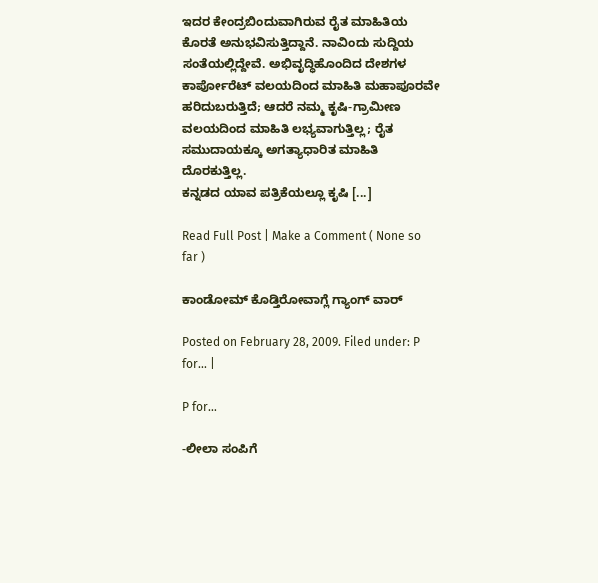ಇದರ ಕೇಂದ್ರಬಿಂದುವಾಗಿರುವ ರೈತ ಮಾಹಿತಿಯ ಕೊರತೆ ಅನುಭವಿಸುತ್ತಿದ್ದಾನೆ. ನಾವಿಂದು ಸುದ್ದಿಯ ಸಂತೆಯಲ್ಲಿದ್ದೇವೆ. ಅಭಿವೃದ್ಧಿಹೊಂದಿದ ದೇಶಗಳ ಕಾರ್ಪೋರೆಟ್ ವಲಯದಿಂದ ಮಾಹಿತಿ ಮಹಾಪೂರವೇ ಹರಿದುಬರುತ್ತಿದೆ; ಆದರೆ ನಮ್ಮ ಕೃಷಿ-ಗ್ರಾಮೀಣ ವಲಯದಿಂದ ಮಾಹಿತಿ ಲಭ್ಯವಾಗುತ್ತಿಲ್ಲ; ರೈತ ಸಮುದಾಯಕ್ಕೂ ಅಗತ್ಯಾಧಾರಿತ ಮಾಹಿತಿ ದೊರಕುತ್ತಿಲ್ಲ.
ಕನ್ನಡದ ಯಾವ ಪತ್ರಿಕೆಯಲ್ಲೂ ಕೃಷಿ [...]

Read Full Post | Make a Comment ( None so far )

ಕಾಂಡೋಮ್ ಕೊಡ್ತಿರೋವಾಗ್ಲೆ ಗ್ಯಾಂಗ್ ವಾರ್

Posted on February 28, 2009. Filed under: P for... |

P for…

-ಲೀಲಾ ಸಂಪಿಗೆ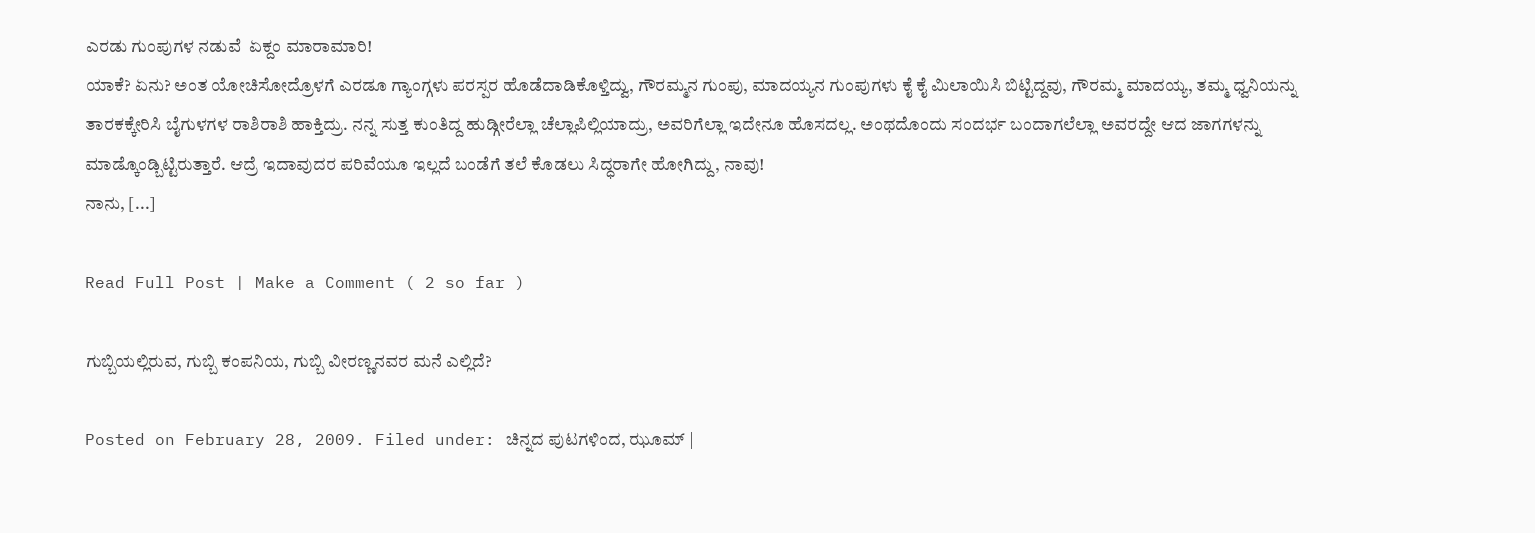ಎರಡು ಗುಂಪುಗಳ ನಡುವೆ  ಏಕ್ದಂ ಮಾರಾಮಾರಿ!
ಯಾಕೆ? ಏನು? ಅಂತ ಯೋಚಿಸೋದ್ರೊಳಗೆ ಎರಡೂ ಗ್ಯಾಂಗ್ಗಳು ಪರಸ್ಪರ ಹೊಡೆದಾಡಿಕೊಳ್ತಿದ್ವು, ಗೌರಮ್ಮನ ಗುಂಪು, ಮಾದಯ್ಯನ ಗುಂಪುಗಳು ಕೈ ಕೈ ಮಿಲಾಯಿಸಿ ಬಿಟ್ಟಿದ್ದವು, ಗೌರಮ್ಮ ಮಾದಯ್ಯ, ತಮ್ಮ ಧ್ವನಿಯನ್ನು ತಾರಕಕ್ಕೇರಿಸಿ ಬೈಗುಳಗಳ ರಾಶಿರಾಶಿ ಹಾಕ್ತಿದ್ರು. ನನ್ನ ಸುತ್ತ ಕುಂತಿದ್ದ ಹುಡ್ಗೀರೆಲ್ಲಾ ಚೆಲ್ಲಾಪಿಲ್ಲಿಯಾದ್ರು, ಅವರಿಗೆಲ್ಲಾ ಇದೇನೂ ಹೊಸದಲ್ಲ. ಅಂಥದೊಂದು ಸಂದರ್ಭ ಬಂದಾಗಲೆಲ್ಲಾ ಅವರದ್ದೇ ಆದ ಜಾಗಗಳನ್ನು ಮಾಡ್ಕೊಂಡ್ಬಿಟ್ಟಿರುತ್ತಾರೆ. ಆದ್ರೆ ಇದಾವುದರ ಪರಿವೆಯೂ ಇಲ್ಲದೆ ಬಂಡೆಗೆ ತಲೆ ಕೊಡಲು ಸಿದ್ಧರಾಗೇ ಹೋಗಿದ್ದು, ನಾವು!
ನಾನು, [...]

Read Full Post | Make a Comment ( 2 so far )

ಗುಬ್ಬಿಯಲ್ಲಿರುವ, ಗುಬ್ಬಿ ಕಂಪನಿಯ, ಗುಬ್ಬಿ ವೀರಣ್ಣನವರ ಮನೆ ಎಲ್ಲಿದೆ?

Posted on February 28, 2009. Filed under: ಚಿನ್ನದ ಪುಟಗಳಿಂದ, ಝೂಮ್ |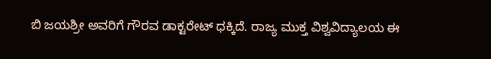ಬಿ ಜಯಶ್ರೀ ಅವರಿಗೆ ಗೌರವ ಡಾಕ್ಟರೇಟ್ ಧಕ್ಕಿದೆ. ರಾಜ್ಯ ಮುಕ್ತ ವಿಶ್ವವಿದ್ಯಾಲಯ ಈ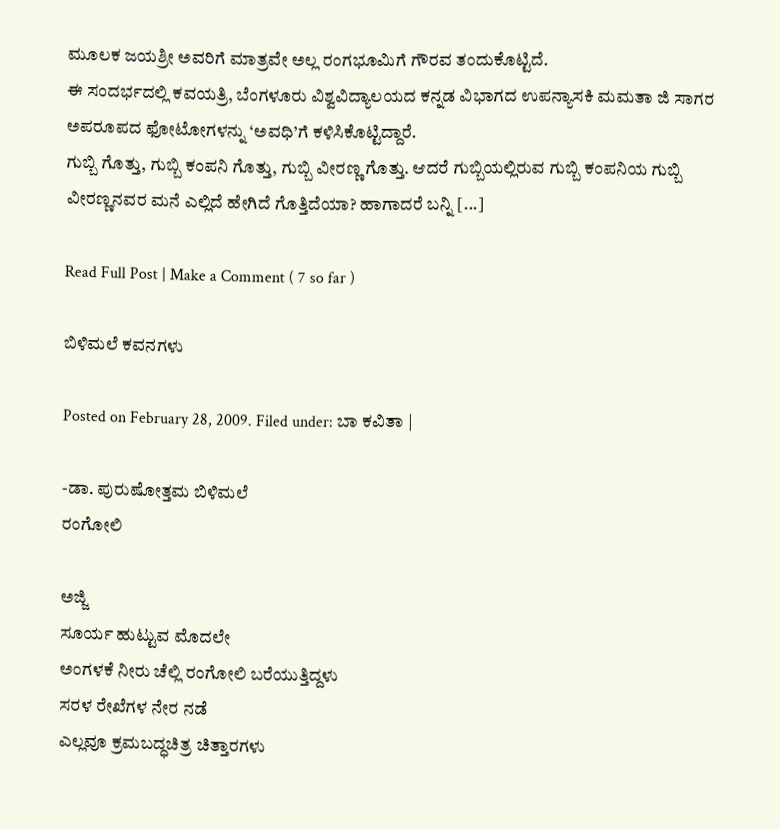ಮೂಲಕ ಜಯಶ್ರೀ ಅವರಿಗೆ ಮಾತ್ರವೇ ಅಲ್ಲ ರಂಗಭೂಮಿಗೆ ಗೌರವ ತಂದುಕೊಟ್ಟಿದೆ.
ಈ ಸಂದರ್ಭದಲ್ಲಿ ಕವಯತ್ರಿ, ಬೆಂಗಳೂರು ವಿಶ್ವವಿದ್ಯಾಲಯದ ಕನ್ನಡ ವಿಭಾಗದ ಉಪನ್ಯಾಸಕಿ ಮಮತಾ ಜಿ ಸಾಗರ ಅಪರೂಪದ ಫೋಟೋಗಳನ್ನು ‘ಅವಧಿ’ಗೆ ಕಳಿಸಿಕೊಟ್ಟಿದ್ದಾರೆ.
ಗುಬ್ಬಿ ಗೊತ್ತು, ಗುಬ್ಬಿ ಕಂಪನಿ ಗೊತ್ತು, ಗುಬ್ಬಿ ವೀರಣ್ಣ ಗೊತ್ತು. ಆದರೆ ಗುಬ್ಬಿಯಲ್ಲಿರುವ ಗುಬ್ಬಿ ಕಂಪನಿಯ ಗುಬ್ಬಿ ವೀರಣ್ಣನವರ ಮನೆ ಎಲ್ಲಿದೆ ಹೇಗಿದೆ ಗೊತ್ತಿದೆಯಾ? ಹಾಗಾದರೆ ಬನ್ನಿ [...]

Read Full Post | Make a Comment ( 7 so far )

ಬಿಳಿಮಲೆ ಕವನಗಳು

Posted on February 28, 2009. Filed under: ಬಾ ಕವಿತಾ |

-ಡಾ. ಪುರುಷೋತ್ತಮ ಬಿಳಿಮಲೆ
ರಂಗೋಲಿ

ಅಜ್ಜಿ
ಸೂರ್ಯ ಹುಟ್ಟುವ ಮೊದಲೇ
ಅಂಗಳಕೆ ನೀರು ಚೆಲ್ಲಿ ರಂಗೋಲಿ ಬರೆಯುತ್ತಿದ್ದಳು
ಸರಳ ರೇಖೆಗಳ ನೇರ ನಡೆ
ಎಲ್ಲವೂ ಕ್ರಮಬದ್ಧಚಿತ್ರ ಚಿತ್ತಾರಗಳು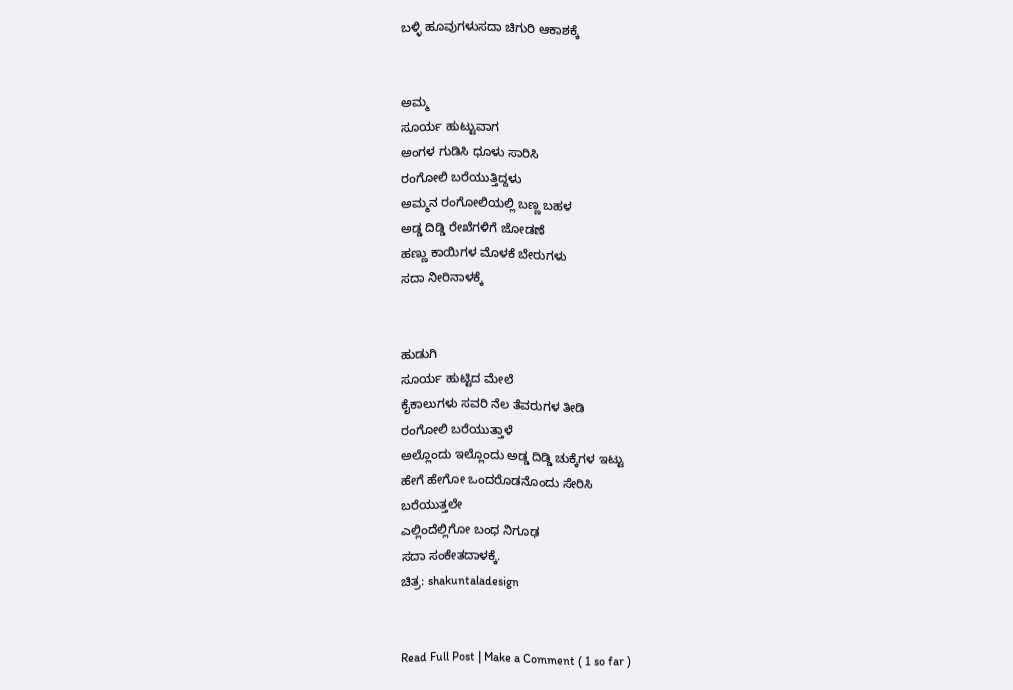ಬಳ್ಳಿ ಹೂವುಗಳುಸದಾ ಚಿಗುರಿ ಆಕಾಶಕ್ಕೆ


ಅಮ್ಮ
ಸೂರ್ಯ ಹುಟ್ಟುವಾಗ
ಅಂಗಳ ಗುಡಿಸಿ ಧೂಳು ಸಾರಿಸಿ
ರಂಗೋಲಿ ಬರೆಯುತ್ತಿದ್ದಳು
ಅಮ್ಮನ ರಂಗೋಲಿಯಲ್ಲಿ ಬಣ್ಣ ಬಹಳ
ಅಡ್ಡ ದಿಡ್ಡಿ ರೇಖೆಗಳಿಗೆ ಜೋಡಣೆ
ಹಣ್ಣು ಕಾಯಿಗಳ ಮೊಳಕೆ ಬೇರುಗಳು
ಸದಾ ನೀರಿನಾಳಕ್ಕೆ


ಹುಡುಗಿ
ಸೂರ್ಯ ಹುಟ್ಟಿದ ಮೇಲೆ
ಕೈಕಾಲುಗಳು ಸವರಿ ನೆಲ ತೆವರುಗಳ ತೀಡಿ
ರಂಗೋಲಿ ಬರೆಯುತ್ತಾಳೆ
ಅಲ್ಲೊಂದು ಇಲ್ಲೊಂದು ಅಡ್ಡ ದಿಡ್ಡಿ ಚುಕ್ಕೆಗಳ ಇಟ್ಟು
ಹೇಗೆ ಹೇಗೋ ಒಂದರೊಡನೊಂದು ಸೇರಿಸಿ
ಬರೆಯುತ್ತಲೇ
ಎಲ್ಲಿಂದೆಲ್ಲಿಗೋ ಬಂಧ ನಿಗೂಢ
ಸದಾ ಸಂಕೇತದಾಳಕ್ಕೆ.
ಚಿತ್ರ: shakuntaladesign


Read Full Post | Make a Comment ( 1 so far )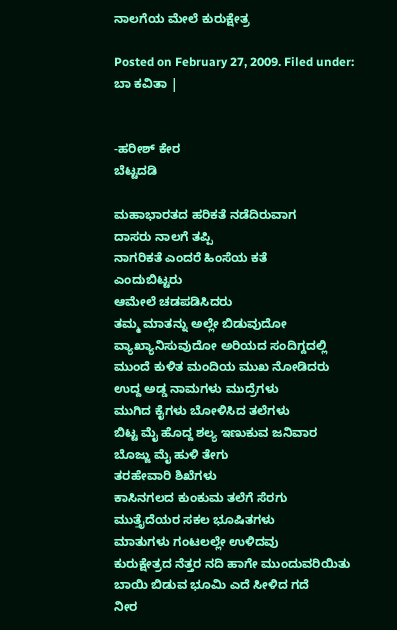ನಾಲಗೆಯ ಮೇಲೆ ಕುರುಕ್ಷೇತ್ರ

Posted on February 27, 2009. Filed under: ಬಾ ಕವಿತಾ |


-ಹರೀಶ್ ಕೇರ
ಬೆಟ್ಟದಡಿ

ಮಹಾಭಾರತದ ಹರಿಕತೆ ನಡೆದಿರುವಾಗ
ದಾಸರು ನಾಲಗೆ ತಪ್ಪಿ
ನಾಗರಿಕತೆ ಎಂದರೆ ಹಿಂಸೆಯ ಕತೆ
ಎಂದುಬಿಟ್ಟರು
ಆಮೇಲೆ ಚಡಪಡಿಸಿದರು
ತಮ್ಮ ಮಾತನ್ನು ಅಲ್ಲೇ ಬಿಡುವುದೋ
ವ್ಯಾಖ್ಯಾನಿಸುವುದೋ ಅರಿಯದ ಸಂದಿಗ್ದದಲ್ಲಿ
ಮುಂದೆ ಕುಳಿತ ಮಂದಿಯ ಮುಖ ನೋಡಿದರು
ಉದ್ದ ಅಡ್ಡ ನಾಮಗಳು ಮುದ್ರೆಗಳು
ಮುಗಿದ ಕೈಗಳು ಬೋಳಿಸಿದ ತಲೆಗಳು
ಬಿಟ್ಟ ಮೈ ಹೊದ್ದ ಶಲ್ಯ ಇಣುಕುವ ಜನಿವಾರ
ಬೊಜ್ಜು ಮೈ ಹುಳಿ ತೇಗು
ತರಹೇವಾರಿ ಶಿಖೆಗಳು
ಕಾಸಿನಗಲದ ಕುಂಕುಮ ತಲೆಗೆ ಸೆರಗು
ಮುತ್ತೈದೆಯರ ಸಕಲ ಭೂಷಿತಗಳು
ಮಾತುಗಳು ಗಂಟಲಲ್ಲೇ ಉಳಿದವು
ಕುರುಕ್ಷೇತ್ರದ ನೆತ್ತರ ನದಿ ಹಾಗೇ ಮುಂದುವರಿಯಿತು
ಬಾಯಿ ಬಿಡುವ ಭೂಮಿ ಎದೆ ಸೀಳಿದ ಗದೆ
ನೀರ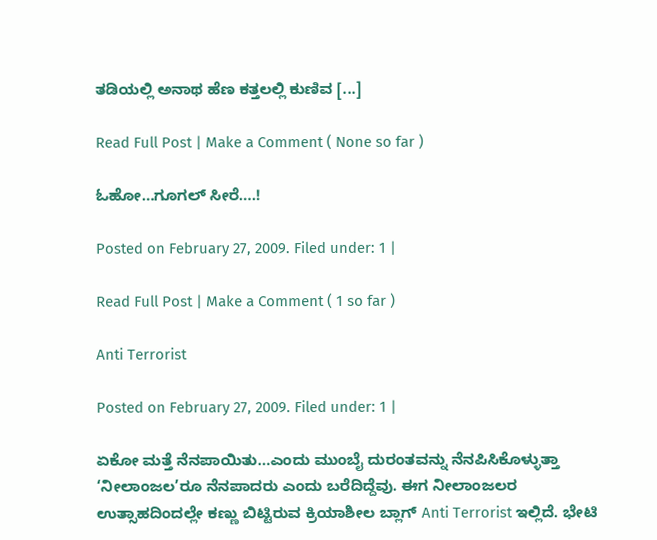ತಡಿಯಲ್ಲಿ ಅನಾಥ ಹೆಣ ಕತ್ತಲಲ್ಲಿ ಕುಣಿವ [...]

Read Full Post | Make a Comment ( None so far )

ಓಹೋ…ಗೂಗಲ್ ಸೀರೆ….!

Posted on February 27, 2009. Filed under: 1 |

Read Full Post | Make a Comment ( 1 so far )

Anti Terrorist

Posted on February 27, 2009. Filed under: 1 |

ಏಕೋ ಮತ್ತೆ ನೆನಪಾಯಿತು…ಎಂದು ಮುಂಬೈ ದುರಂತವನ್ನು ನೆನಪಿಸಿಕೊಳ್ಳುತ್ತಾ ‘ನೀಲಾಂಜಲ’ರೂ ನೆನಪಾದರು ಎಂದು ಬರೆದಿದ್ದೆವು. ಈಗ ನೀಲಾಂಜಲರ ಉತ್ಸಾಹದಿಂದಲ್ಲೇ ಕಣ್ಣು ಬಿಟ್ಟಿರುವ ಕ್ರಿಯಾಶೀಲ ಬ್ಲಾಗ್ Anti Terrorist ಇಲ್ಲಿದೆ. ಭೇಟಿ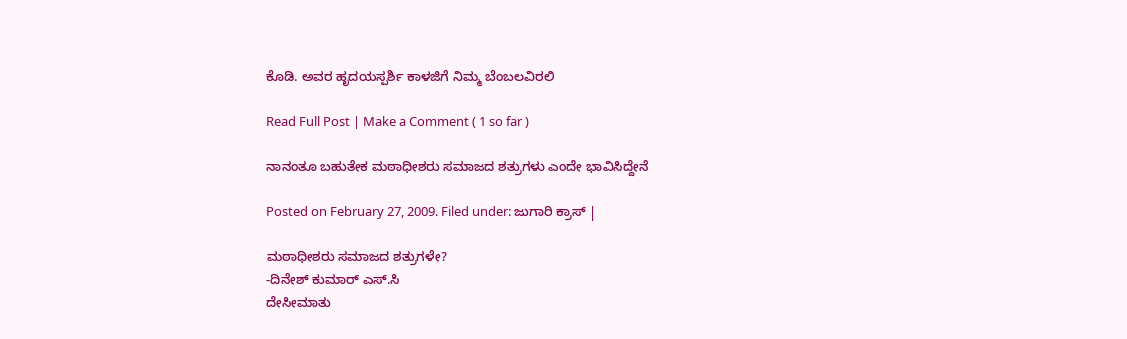ಕೊಡಿ. ಅವರ ಹೃದಯಸ್ಪರ್ಶಿ ಕಾಳಜಿಗೆ ನಿಮ್ಮ ಬೆಂಬಲವಿರಲಿ

Read Full Post | Make a Comment ( 1 so far )

ನಾನಂತೂ ಬಹುತೇಕ ಮಠಾಧೀಶರು ಸಮಾಜದ ಶತ್ರುಗಳು ಎಂದೇ ಭಾವಿಸಿದ್ದೇನೆ

Posted on February 27, 2009. Filed under: ಜುಗಾರಿ ಕ್ರಾಸ್ |

ಮಠಾಧೀಶರು ಸಮಾಜದ ಶತ್ರುಗಳೇ?
-ದಿನೇಶ್ ಕುಮಾರ್ ಎಸ್.ಸಿ
ದೇಸೀಮಾತು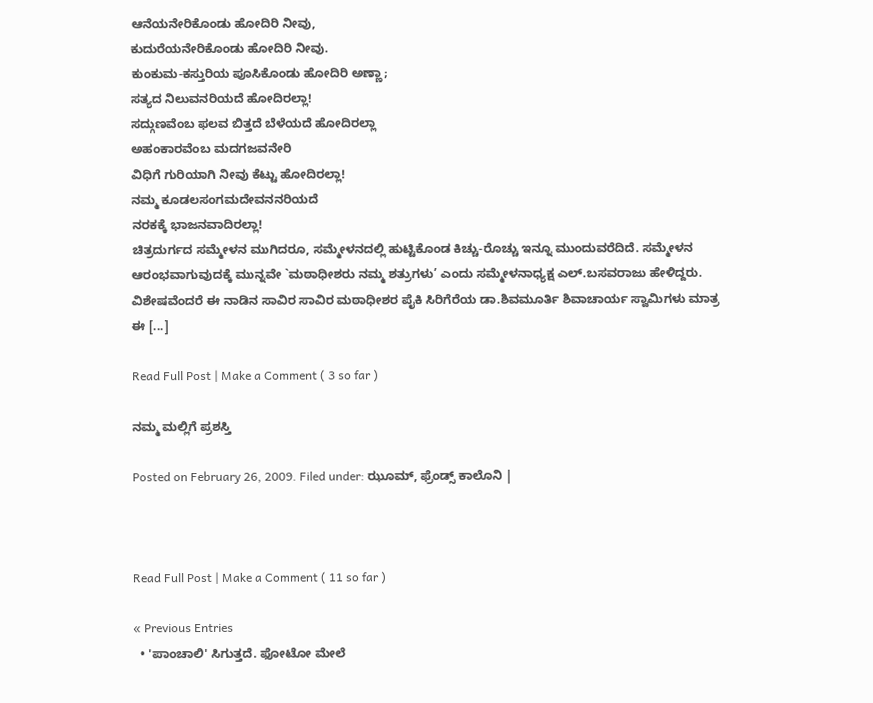ಆನೆಯನೇರಿಕೊಂಡು ಹೋದಿರಿ ನೀವು,
ಕುದುರೆಯನೇರಿಕೊಂಡು ಹೋದಿರಿ ನೀವು.
ಕುಂಕುಮ-ಕಸ್ತುರಿಯ ಪೂಸಿಕೊಂಡು ಹೋದಿರಿ ಅಣ್ಣಾ;
ಸತ್ಯದ ನಿಲುವನರಿಯದೆ ಹೋದಿರಲ್ಲಾ!
ಸದ್ಗುಣವೆಂಬ ಫಲವ ಬಿತ್ತದೆ ಬೆಳೆಯದೆ ಹೋದಿರಲ್ಲಾ
ಅಹಂಕಾರವೆಂಬ ಮದಗಜವನೇರಿ
ವಿಧಿಗೆ ಗುರಿಯಾಗಿ ನೀವು ಕೆಟ್ಟು ಹೋದಿರಲ್ಲಾ!
ನಮ್ಮ ಕೂಡಲಸಂಗಮದೇವನನರಿಯದೆ
ನರಕಕ್ಕೆ ಭಾಜನವಾದಿರಲ್ಲಾ!
ಚಿತ್ರದುರ್ಗದ ಸಮ್ಮೇಳನ ಮುಗಿದರೂ, ಸಮ್ಮೇಳನದಲ್ಲಿ ಹುಟ್ಟಿಕೊಂಡ ಕಿಚ್ಚು-ರೊಚ್ಚು ಇನ್ನೂ ಮುಂದುವರೆದಿದೆ. ಸಮ್ಮೇಳನ ಆರಂಭವಾಗುವುದಕ್ಕೆ ಮುನ್ನವೇ `ಮಠಾಧೀಶರು ನಮ್ಮ ಶತ್ರುಗಳು’ ಎಂದು ಸಮ್ಮೇಳನಾಧ್ಯಕ್ಷ ಎಲ್.ಬಸವರಾಜು ಹೇಳಿದ್ದರು. ವಿಶೇಷವೆಂದರೆ ಈ ನಾಡಿನ ಸಾವಿರ ಸಾವಿರ ಮಠಾಧೀಶರ ಪೈಕಿ ಸಿರಿಗೆರೆಯ ಡಾ.ಶಿವಮೂರ್ತಿ ಶಿವಾಚಾರ್ಯ ಸ್ವಾಮಿಗಳು ಮಾತ್ರ ಈ [...]

Read Full Post | Make a Comment ( 3 so far )

ನಮ್ಮ ಮಲ್ಲಿಗೆ ಪ್ರಶಸ್ತಿ

Posted on February 26, 2009. Filed under: ಝೂಮ್, ಫ್ರೆಂಡ್ಸ್ ಕಾಲೊನಿ |



Read Full Post | Make a Comment ( 11 so far )

« Previous Entries
  • 'ಪಾಂಚಾಲಿ' ಸಿಗುತ್ತದೆ. ಫೋಟೋ ಮೇಲೆ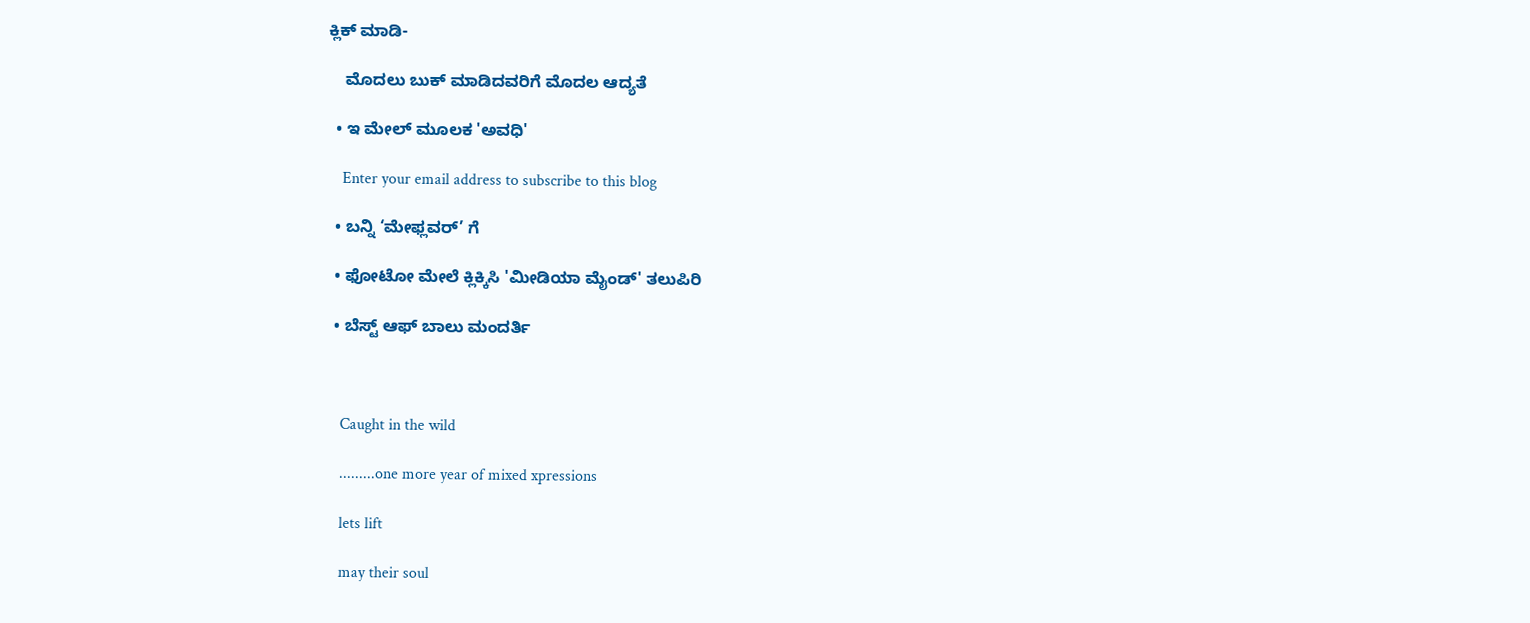ಕ್ಲಿಕ್ ಮಾಡಿ-

    ಮೊದಲು ಬುಕ್ ಮಾಡಿದವರಿಗೆ ಮೊದಲ ಆದ್ಯತೆ

  • ಇ ಮೇಲ್ ಮೂಲಕ 'ಅವಧಿ'

    Enter your email address to subscribe to this blog

  • ಬನ್ನಿ ‘ಮೇಫ್ಲವರ್’ ಗೆ

  • ಫೋಟೋ ಮೇಲೆ ಕ್ಲಿಕ್ಕಿಸಿ 'ಮೀಡಿಯಾ ಮೈಂಡ್' ತಲುಪಿರಿ

  • ಬೆಸ್ಟ್ ಆಫ್ ಬಾಲು ಮಂದರ್ತಿ



    Caught in the wild

    .........one more year of mixed xpressions

    lets lift

    may their soul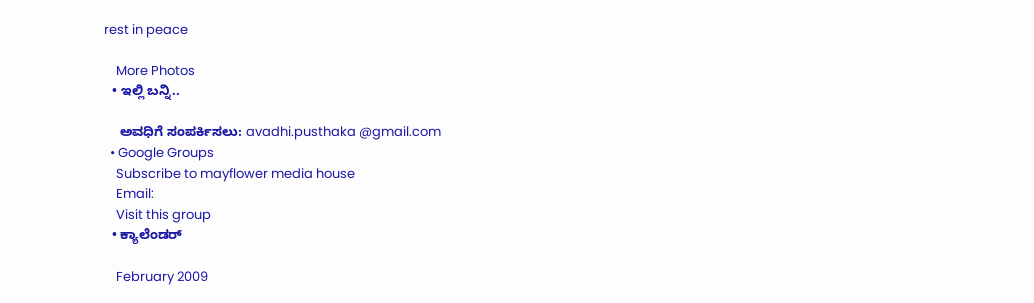rest in peace

    More Photos
  • ಇಲ್ಲಿ ಬನ್ನಿ..

    ಅವಧಿಗೆ ಸಂಪರ್ಕಿಸಲು: avadhi.pusthaka @gmail.com
  • Google Groups
    Subscribe to mayflower media house
    Email:
    Visit this group
  • ಕ್ಯಾಲೆಂಡರ್

    February 2009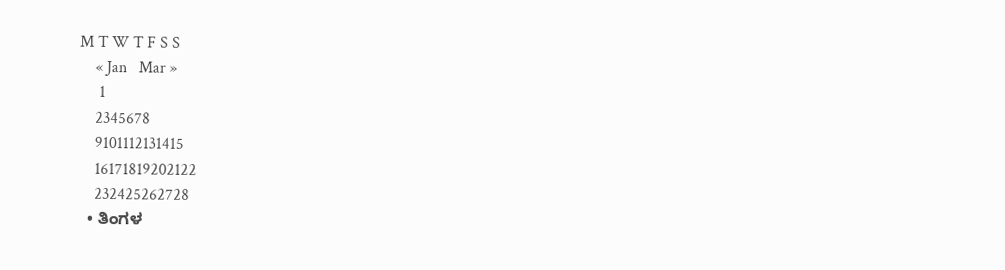M T W T F S S
    « Jan   Mar »
     1
    2345678
    9101112131415
    16171819202122
    232425262728
  • ತಿಂಗಳ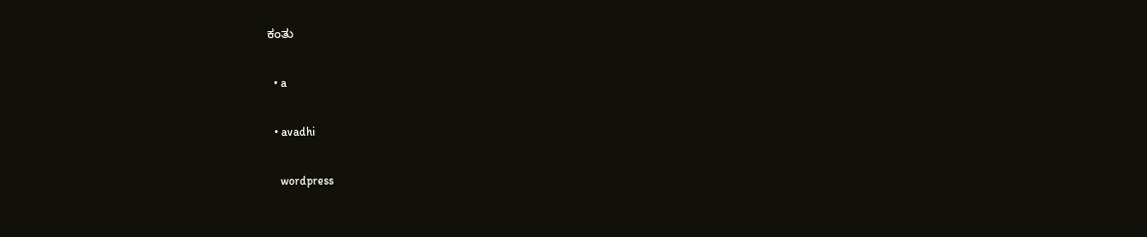ಕಂತು

  • a

  • avadhi

    wordpress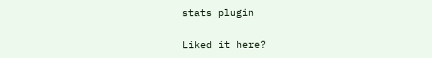stats plugin

Liked it here?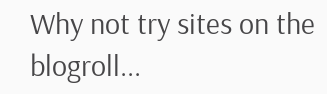Why not try sites on the blogroll...